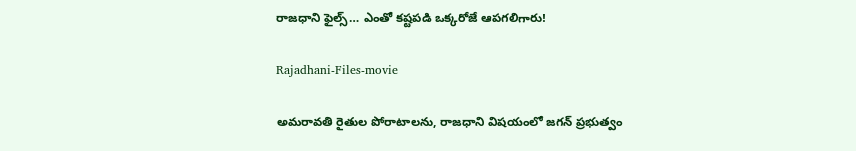రాజధాని ఫైల్స్‌… ఎంతో కష్టపడి ఒక్కరోజే ఆపగలిగారు!

Rajadhani-Files-movie

అమరావతి రైతుల పోరాటాలను, రాజధాని విషయంలో జగన్‌ ప్రభుత్వం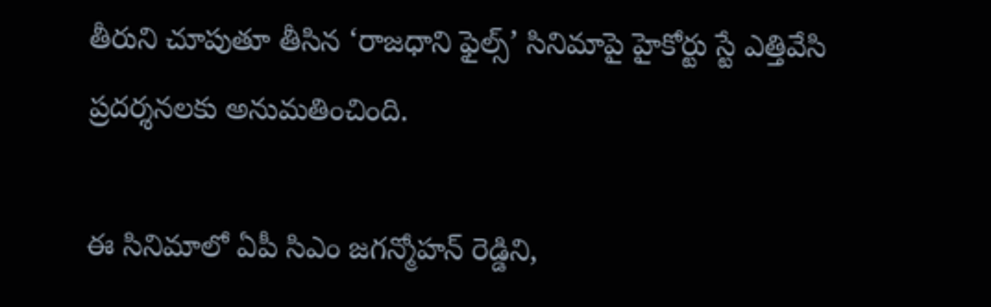తీరుని చూపుతూ తీసిన ‘రాజధాని ఫైల్స్’ సినిమాపై హైకోర్టు స్టే ఎత్తివేసి ప్రదర్శనలకు అనుమతించింది.

ఈ సినిమాలో ఏపీ సిఎం జగన్మోహన్‌ రెడ్డిని,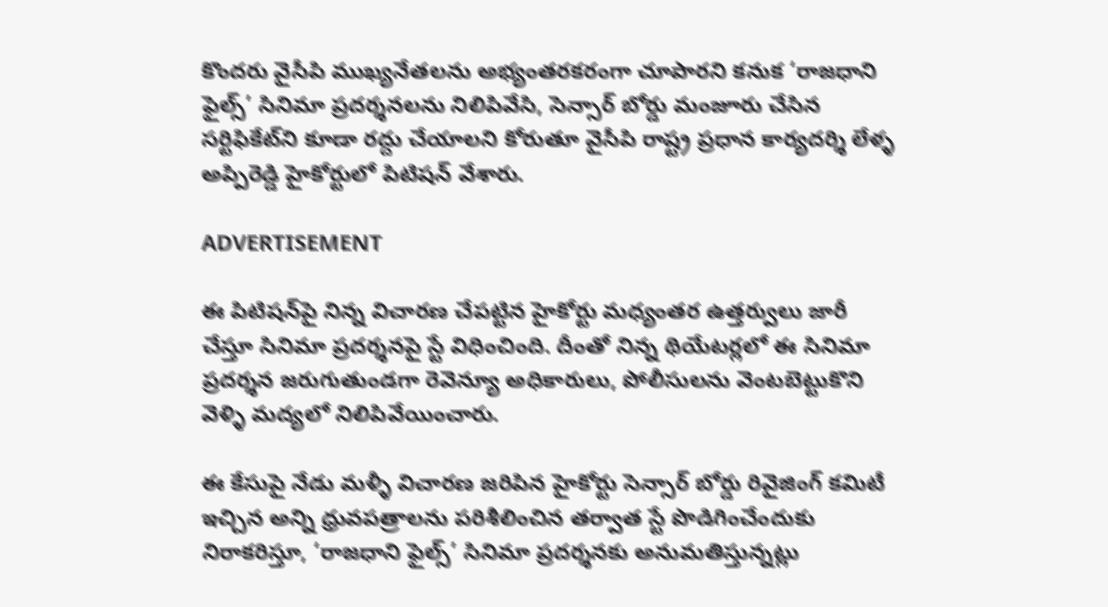కొందరు వైసీపి ముఖ్యనేతలను అభ్యంతరకరంగా చూపారని కనుక ‘రాజధాని ఫైల్స్’ సినిమా ప్రదర్శనలను నిలిపివేసి, సెన్సార్ బోర్డు మంజూరు చేసిన సర్టిఫికేట్‌ని కూడా రద్దు చేయాలని కోరుతూ వైసీపి రాష్ట్ర ప్రధాన కార్యదర్శి లేళ్ళ అప్పిరెడ్డి హైకోర్టులో పిటిషన్‌ వేశారు.

ADVERTISEMENT

ఈ పిటిషన్‌పై నిన్న విచారణ చేపట్టిన హైకోర్టు మధ్యంతర ఉత్తర్వులు జారీ చేస్తూ సినిమా ప్రదర్శనపై స్టే విధించింది. దీంతో నిన్న థియేటర్లలో ఈ సినిమా ప్రదర్శన జరుగుతుండగా రెవెన్యూ అధికారులు, పోలీసులను వెంటబెట్టుకొని వెళ్ళి మద్యలో నిలిపివేయించారు.

ఈ కేసుపై నేడు మళ్ళీ విచారణ జరిపిన హైకోర్టు సెన్సార్ బోర్డు రివైజింగ్ కమిటీ ఇచ్చిన అన్ని ధ్రువపత్రాలను పరిశీలించిన తర్వాత స్టే పొడిగించేందుకు నిరాకరిస్తూ, ‘రాజధాని ఫైల్స్’ సినిమా ప్రదర్శనకు అనుమతిస్తున్నట్లు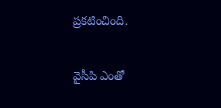ప్రకటించింది.

వైసీపి ఎంతో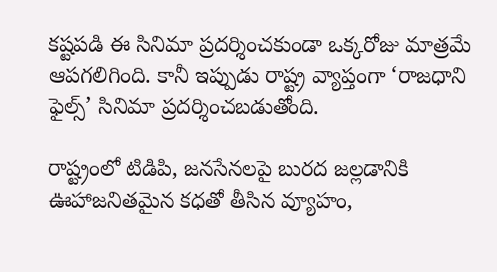కష్టపడి ఈ సినిమా ప్రదర్శించకుండా ఒక్కరోజు మాత్రమే ఆపగలిగింది. కానీ ఇప్పుడు రాష్ట్ర వ్యాప్తంగా ‘రాజధాని ఫైల్స్’ సినిమా ప్రదర్శించబడుతోంది.

రాష్ట్రంలో టిడిపి, జనసేనలపై బురద జల్లడానికి ఊహాజనితమైన కధతో తీసిన వ్యూహం,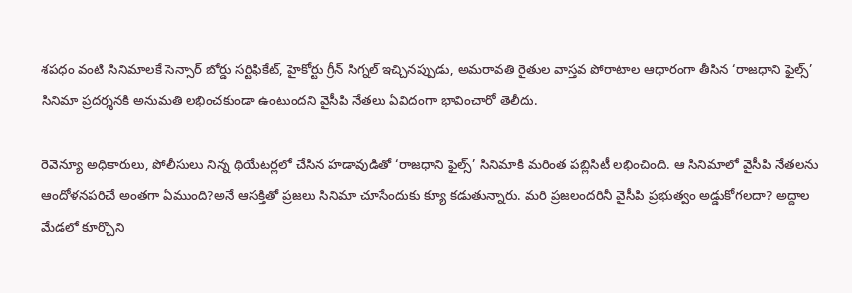శపధం వంటి సినిమాలకే సెన్సార్ బోర్డు సర్టిఫికేట్, హైకోర్టు గ్రీన్ సిగ్నల్ ఇచ్చినప్పుడు, అమరావతి రైతుల వాస్తవ పోరాటాల ఆధారంగా తీసిన ‘రాజధాని ఫైల్స్’ సినిమా ప్రదర్శనకి అనుమతి లభించకుండా ఉంటుందని వైసీపి నేతలు ఏవిదంగా భావించారో తెలీదు.

రెవెన్యూ అధికారులు, పోలీసులు నిన్న థియేటర్లలో చేసిన హడావుడితో ‘రాజధాని ఫైల్స్’ సినిమాకి మరింత పబ్లిసిటీ లభించింది. ఆ సినిమాలో వైసీపి నేతలను ఆందోళనపరిచే అంతగా ఏముంది?అనే ఆసక్తితో ప్రజలు సినిమా చూసేందుకు క్యూ కడుతున్నారు. మరి ప్రజలందరినీ వైసీపి ప్రభుత్వం అడ్డుకోగలదా? అద్దాల మేడలో కూర్చొని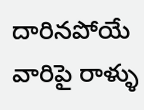దారినపోయే వారిపై రాళ్ళు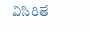విసిరితే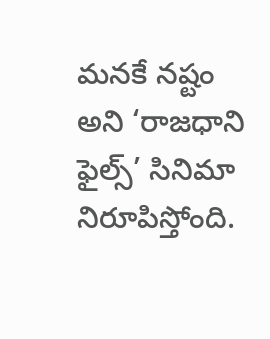మనకే నష్టం అని ‘రాజధాని ఫైల్స్’ సినిమా నిరూపిస్తోంది.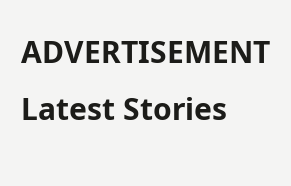ADVERTISEMENT
Latest Stories